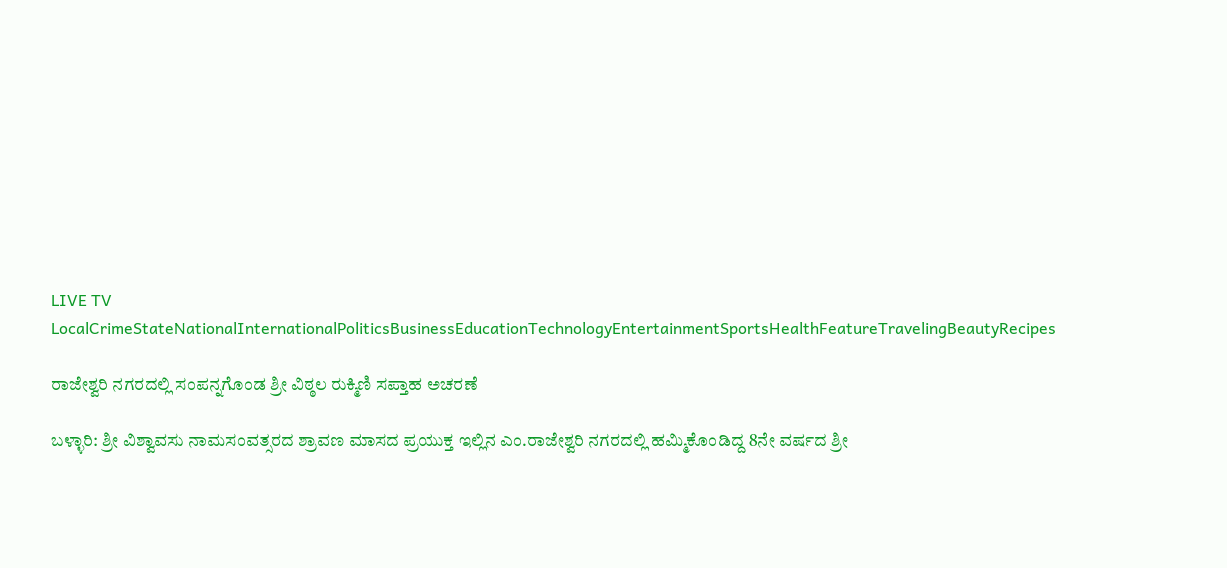LIVE TV LocalCrimeStateNationalInternationalPoliticsBusinessEducationTechnologyEntertainmentSportsHealthFeatureTravelingBeautyRecipes

ರಾಜೇಶ್ವರಿ ನಗರದಲ್ಲಿ ಸಂಪನ್ನಗೊಂಡ ಶ್ರೀ ವಿಠ್ಠಲ ರುಕ್ಮಿಣಿ ಸಪ್ತಾಹ ಅಚರಣೆ

ಬಳ್ಳಾರಿ: ಶ್ರೀ ವಿಶ್ವಾವಸು ನಾಮಸಂವತ್ಸರದ ಶ್ರಾವಣ ಮಾಸದ ಪ್ರಯುಕ್ತ ಇಲ್ಲಿನ ಎಂ.ರಾಜೇಶ್ವರಿ ನಗರದಲ್ಲಿ ಹಮ್ಮಿಕೊಂಡಿದ್ದ 8ನೇ ವರ್ಷದ ಶ್ರೀ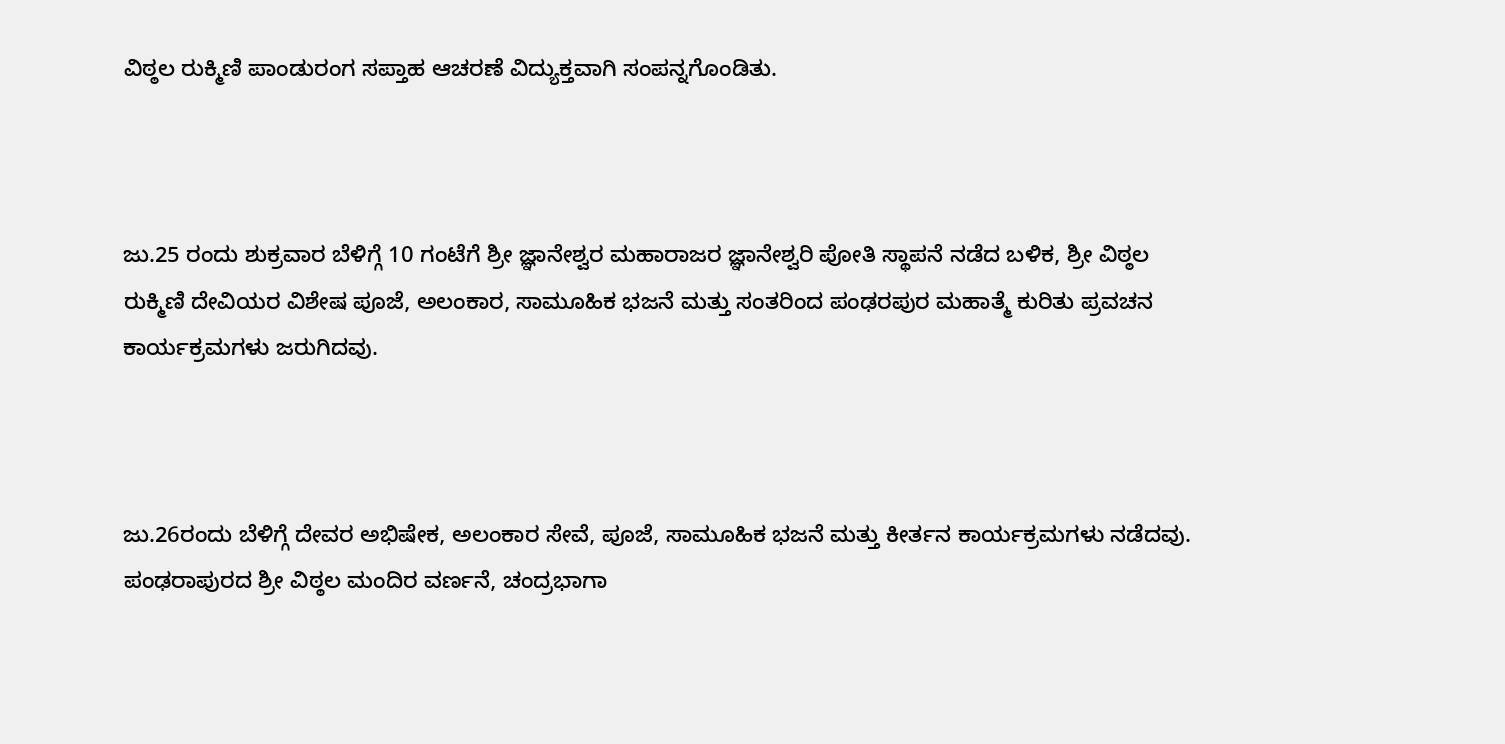ವಿಠ್ಠಲ ರುಕ್ಮಿಣಿ ಪಾಂಡುರಂಗ ಸಪ್ತಾಹ ಆಚರಣೆ ವಿದ್ಯುಕ್ತವಾಗಿ ಸಂಪನ್ನಗೊಂಡಿತು.



ಜು.25 ರಂದು ಶುಕ್ರವಾರ ಬೆಳಿಗ್ಗೆ 10 ಗಂಟೆಗೆ ಶ್ರೀ ಜ್ಞಾನೇಶ್ವರ ಮಹಾರಾಜರ ಜ್ಞಾನೇಶ್ವರಿ ಪೋತಿ ಸ್ಥಾಪನೆ ನಡೆದ ಬಳಿಕ, ಶ್ರೀ ವಿಠ್ಠಲ ರುಕ್ಮಿಣಿ ದೇವಿಯರ ವಿಶೇಷ ಪೂಜೆ, ಅಲಂಕಾರ, ಸಾಮೂಹಿಕ ಭಜನೆ ಮತ್ತು ಸಂತರಿಂದ ಪಂಢರಪುರ ಮಹಾತ್ಮೆ ಕುರಿತು ಪ್ರವಚನ ಕಾರ್ಯಕ್ರಮಗಳು ಜರುಗಿದವು.



ಜು.26ರಂದು ಬೆಳಿಗ್ಗೆ ದೇವರ ಅಭಿಷೇಕ, ಅಲಂಕಾರ ಸೇವೆ, ಪೂಜೆ, ಸಾಮೂಹಿಕ ಭಜನೆ ಮತ್ತು ಕೀರ್ತನ ಕಾರ್ಯಕ್ರಮಗಳು ನಡೆದವು. ಪಂಢರಾಪುರದ ಶ್ರೀ ವಿಠ್ಠಲ ಮಂದಿರ ವರ್ಣನೆ, ಚಂದ್ರಭಾಗಾ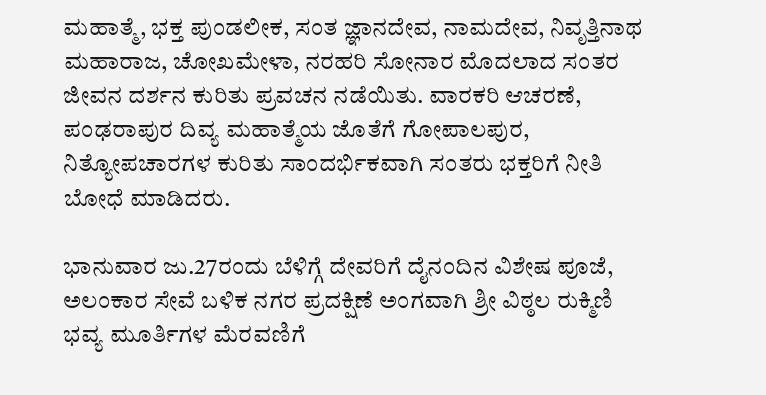ಮಹಾತ್ಮೆ, ಭಕ್ತ ಪುಂಡಲೀಕ, ಸಂತ ಜ್ಞಾನದೇವ, ನಾಮದೇವ, ನಿವೃತ್ತಿನಾಥ ಮಹಾರಾಜ, ಚೋಖಮೇಳಾ, ನರಹರಿ ಸೋನಾರ ಮೊದಲಾದ ಸಂತರ ಜೀವನ ದರ್ಶನ ಕುರಿತು ಪ್ರವಚನ ನಡೆಯಿತು. ವಾರಕರಿ ಆಚರಣೆ, ಪಂಢರಾಪುರ ದಿವ್ಯ ಮಹಾತ್ಮೆಯ ಜೊತೆಗೆ ಗೋಪಾಲಪುರ, ನಿತ್ಯೋಪಚಾರಗಳ ಕುರಿತು ಸಾಂದರ್ಭಿಕವಾಗಿ ಸಂತರು ಭಕ್ತರಿಗೆ ನೀತಿ ಬೋಧೆ ಮಾಡಿದರು.

ಭಾನುವಾರ ಜು.27ರಂದು ಬೆಳಿಗ್ಗೆ ದೇವರಿಗೆ ದೈನಂದಿನ ವಿಶೇಷ ಪೂಜೆ, ಅಲಂಕಾರ ಸೇವೆ ಬಳಿಕ ನಗರ ಪ್ರದಕ್ಷಿಣೆ ಅಂಗವಾಗಿ ಶ್ರೀ ವಿಠ್ಠಲ ರುಕ್ಮಿಣಿ ಭವ್ಯ ಮೂರ್ತಿಗಳ ಮೆರವಣಿಗೆ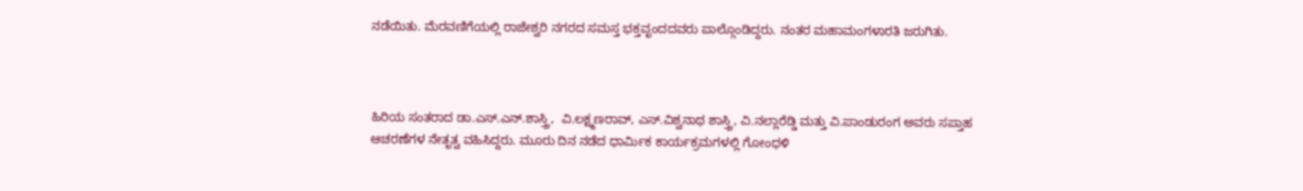ನಡೆಯಿತು. ಮೆರವಣಿಗೆಯಲ್ಲಿ ರಾಜೇಶ್ವರಿ ನಗರದ ಸಮಸ್ತ ಭಕ್ತವೃಂದದವರು ಪಾಲ್ಗೊಂಡಿದ್ದರು. ನಂತರ ಮಹಾಮಂಗಳಾರತಿ ಜರುಗಿತು.



ಹಿರಿಯ ಸಂತರಾದ ಡಾ.ಎಸ್.ಎನ್.ಶಾಸ್ತ್ರಿ,  ವಿ.ಲಕ್ಷ್ಮಣರಾವ್, ಎಸ್.ವಿಶ್ವನಾಥ ಶಾಸ್ತ್ರಿ, ವಿ.ನಲ್ಲಾರೆಡ್ಡಿ ಮತ್ತು ವಿ.ಪಾಂಡುರಂಗ ಅವರು ಸಪ್ತಾಹ ಆಚರಣೆಗಳ ನೇತೃತ್ವ ವಹಿಸಿದ್ದರು. ಮೂರು ದಿನ ನಡೆದ ಧಾರ್ಮಿಕ ಕಾರ್ಯಕ್ರಮಗಳಲ್ಲಿ ಗೋಂಧಳಿ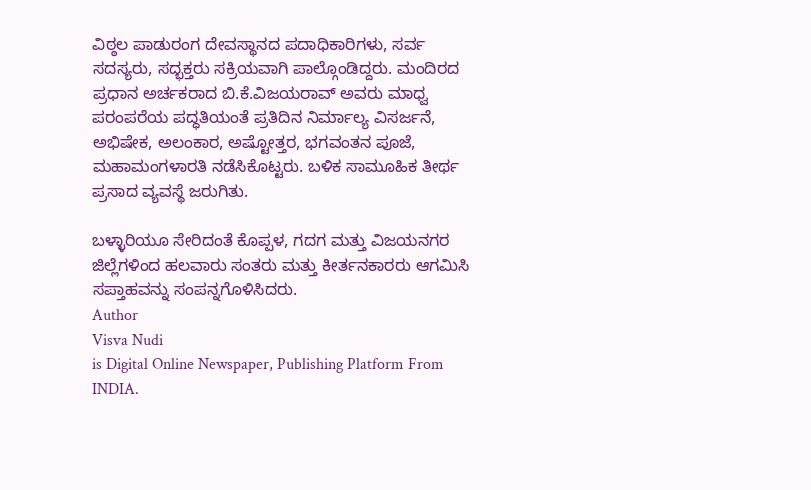ವಿಠ್ಠಲ ಪಾಡುರಂಗ ದೇವಸ್ಥಾನದ ಪದಾಧಿಕಾರಿಗಳು, ಸರ್ವ ಸದಸ್ಯರು, ಸದ್ಭಕ್ತರು ಸಕ್ರಿಯವಾಗಿ ಪಾಲ್ಗೊಂಡಿದ್ದರು. ಮಂದಿರದ ಪ್ರಧಾನ ಅರ್ಚಕರಾದ ಬಿ.ಕೆ.ವಿಜಯರಾವ್ ಅವರು ಮಾಧ್ವ ಪರಂಪರೆಯ ಪದ್ಧತಿಯಂತೆ ಪ್ರತಿದಿನ ನಿರ್ಮಾಲ್ಯ ವಿಸರ್ಜನೆ, ಅಭಿಷೇಕ, ಅಲಂಕಾರ, ಅಷ್ಟೋತ್ತರ, ಭಗವಂತನ ಪೂಜೆ, ಮಹಾಮಂಗಳಾರತಿ ನಡೆಸಿಕೊಟ್ಟರು. ಬಳಿಕ ಸಾಮೂಹಿಕ ತೀರ್ಥ ಪ್ರಸಾದ ವ್ಯವಸ್ಥೆ ಜರುಗಿತು.

ಬಳ್ಳಾರಿಯೂ ಸೇರಿದಂತೆ ಕೊಪ್ಪಳ, ಗದಗ ಮತ್ತು ವಿಜಯನಗರ ಜಿಲ್ಲೆಗಳಿಂದ ಹಲವಾರು ಸಂತರು ಮತ್ತು ಕೀರ್ತನಕಾರರು ಆಗಮಿಸಿ ಸಪ್ತಾಹವನ್ನು ಸಂಪನ್ನಗೊಳಿಸಿದರು.
Author
Visva Nudi
is Digital Online Newspaper, Publishing Platform From INDIA.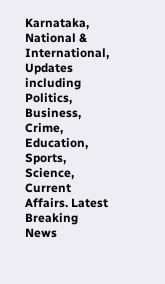Karnataka, National & International, Updates including Politics, Business, Crime, Education, Sports, Science, Current Affairs. Latest Breaking News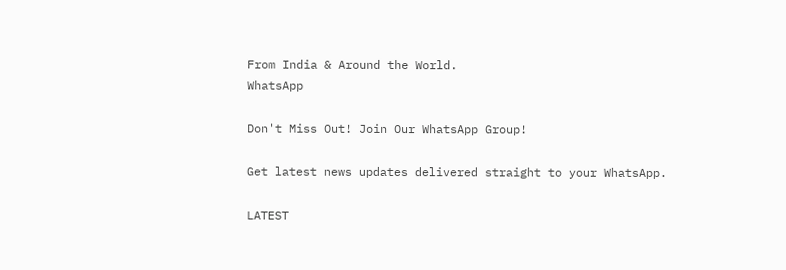From India & Around the World.
WhatsApp

Don't Miss Out! Join Our WhatsApp Group!

Get latest news updates delivered straight to your WhatsApp.

LATEST